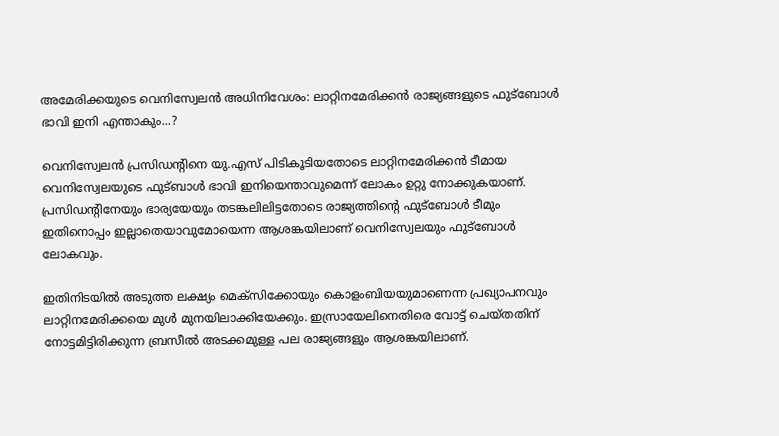അമേരിക്കയുടെ വെനിസ്വേലൻ അധിനിവേശം: ലാറ്റിനമേരിക്കന്‍ രാജ്യങ്ങളുടെ ഫുട്‌ബോള്‍ ഭാവി ഇനി എന്താകും...?

വെനിസ്വേലൻ പ്രസിഡന്റിനെ യു.എസ് പിടികൂടിയതോടെ ലാറ്റിനമേരിക്കന്‍ ടീമായ വെനിസ്വേലയുടെ ഫുട്‌ബാള്‍ ഭാവി ഇനിയെന്താവുമെന്ന് ലോകം ഉറ്റു നോക്കുകയാണ്. പ്രസിഡന്റിനേയും ഭാര്യയേയും തടങ്കലിലിട്ടതോടെ രാജ്യത്തിന്റെ ഫുട്‌ബോള്‍ ടീമും ഇതിനൊപ്പം ഇല്ലാതെയാവുമോയെന്ന ആശങ്കയിലാണ് വെനിസ്വേലയും ഫുട്‌ബോള്‍ ലോകവും.

ഇതിനിടയില്‍ അടുത്ത ലക്ഷ്യം മെക്‌സിക്കോയും കൊളംബിയയുമാണെന്ന പ്രഖ്യാപനവും ലാറ്റിനമേരിക്കയെ മുള്‍ മുനയിലാക്കിയേക്കും. ഇസ്രായേലിനെതിരെ വോട്ട് ചെയ്തതിന് നോട്ടമിട്ടിരിക്കുന്ന ബ്രസീല്‍ അടക്കമുള്ള പല രാജ്യങ്ങളും ആശങ്കയിലാണ്.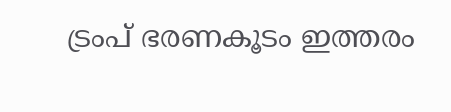ട്രംപ് ഭരണകൂടം ഇത്തരം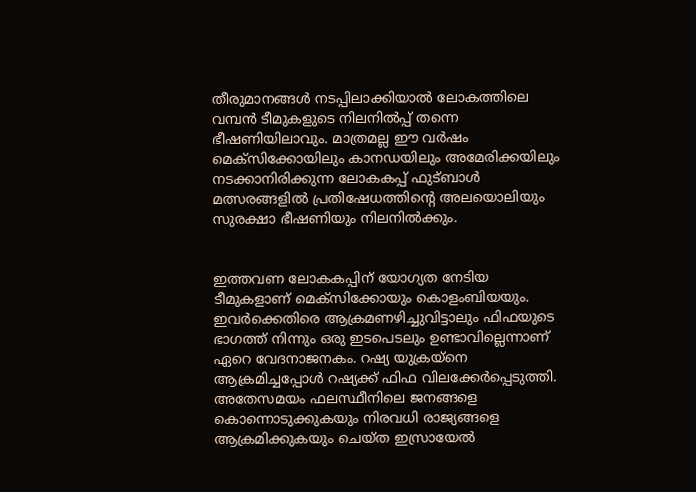തീരുമാനങ്ങള്‍ നടപ്പിലാക്കിയാല്‍ ലോകത്തിലെ വമ്പന്‍ ടീമുകളുടെ നിലനില്‍പ്പ് തന്നെ ഭീഷണിയിലാവും. മാത്രമല്ല ഈ വര്‍ഷം മെക്‌സിക്കോയിലും കാനഡയിലും അമേരിക്കയിലും നടക്കാനിരിക്കുന്ന ലോകകപ്പ് ഫുട്‌ബാള്‍ മത്സരങ്ങളില്‍ പ്രതിഷേധത്തിന്റെ അലയൊലിയും സുരക്ഷാ ഭീഷണിയും നിലനില്‍ക്കും.


ഇത്തവണ ലോകകപ്പിന് യോഗ്യത നേടിയ ടീമുകളാണ് മെക്‌സിക്കോയും കൊളംബിയയും. ഇവര്‍ക്കെതിരെ ആക്രമണഴിച്ചുവിട്ടാലും ഫിഫയുടെ ഭാഗത്ത് നിന്നും ഒരു ഇടപെടലും ഉണ്ടാവില്ലെന്നാണ് ഏറെ വേദനാജനകം. റഷ്യ യുക്രയ്നെ ആക്രമിച്ചപ്പോള്‍ റഷ്യക്ക് ഫിഫ വിലക്കേര്‍പ്പെടുത്തി. അതേസമയം ഫലസ്ഥീനിലെ ജനങ്ങളെ കൊന്നൊടുക്കുകയും നിരവധി രാജ്യങ്ങളെ ആക്രമിക്കുകയും ചെയ്ത ഇസ്രായേല്‍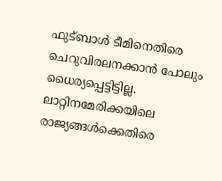ഫുട്‌ബാള്‍ ടീമിനെതിരെ ചെറുവിരലനക്കാന്‍ പോലും ധൈര്യപ്പെട്ടിട്ടില്ല. ലാറ്റിനമേരിക്കയിലെ രാജ്യങ്ങള്‍ക്കെതിരെ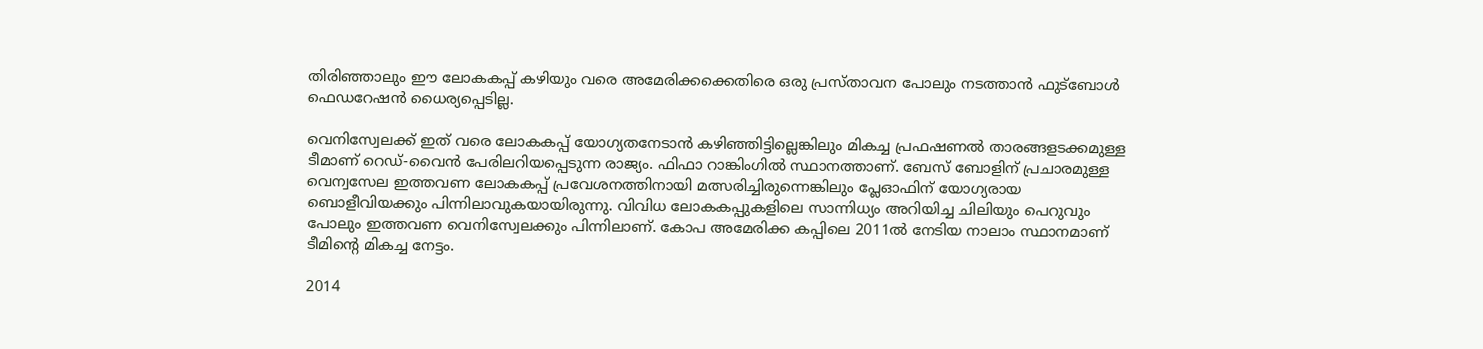തിരിഞ്ഞാലും ഈ ലോകകപ്പ് കഴിയും വരെ അമേരിക്കക്കെതിരെ ഒരു പ്രസ്താവന പോലും നടത്താന്‍ ഫുട്‌ബോള്‍ ഫെഡറേഷന്‍ ധൈര്യപ്പെടില്ല.

വെനിസ്വേലക്ക് ഇത് വരെ ലോകകപ്പ് യോഗ്യതനേടാന്‍ കഴിഞ്ഞിട്ടില്ലെങ്കിലും മികച്ച പ്രഫഷണല്‍ താരങ്ങളടക്കമുള്ള ടീമാണ് റെഡ്-വൈന്‍ പേരിലറിയപ്പെടുന്ന രാജ്യം. ഫിഫാ റാങ്കിംഗില്‍ സ്ഥാനത്താണ്. ബേസ് ബോളിന് പ്രചാരമുള്ള വെന്വസേല ഇത്തവണ ലോകകപ്പ് പ്രവേശനത്തിനായി മത്സരിച്ചിരുന്നെങ്കിലും പ്ലേഓഫിന് യോഗ്യരായ ബൊളീവിയക്കും പിന്നിലാവുകയായിരുന്നു. വിവിധ ലോകകപ്പുകളിലെ സാന്നിധ്യം അറിയിച്ച ചിലിയും പെറുവും പോലും ഇത്തവണ വെനിസ്വേലക്കും പിന്നിലാണ്. കോപ അമേരിക്ക കപ്പിലെ 2011ല്‍ നേടിയ നാലാം സ്ഥാനമാണ് ടീമിന്റെ മികച്ച നേട്ടം.

2014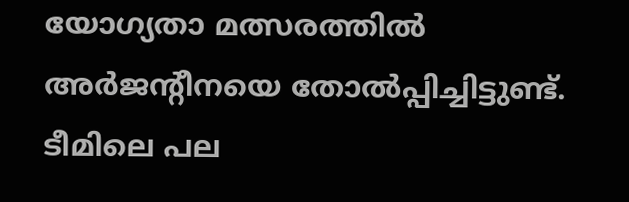യോഗ്യതാ മത്സരത്തില്‍ അര്‍ജന്റീനയെ തോല്‍പ്പിച്ചിട്ടുണ്ട്. ടീമിലെ പല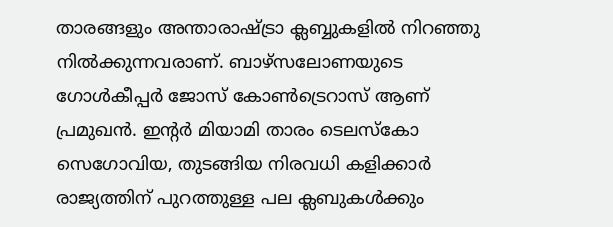താരങ്ങളും അന്താരാഷ്ട്രാ ക്ലബ്ബുകളില്‍ നിറഞ്ഞു നില്‍ക്കുന്നവരാണ്. ബാഴ്‌സലോണയുടെ ഗോള്‍കീപ്പര്‍ ജോസ് കോണ്‍ട്രെറാസ് ആണ് പ്രമുഖന്‍. ഇന്റര്‍ മിയാമി താരം ടെലസ്‌കോ സെഗോവിയ, തുടങ്ങിയ നിരവധി കളിക്കാര്‍ രാജ്യത്തിന് പുറത്തുള്ള പല ക്ലബുകള്‍ക്കും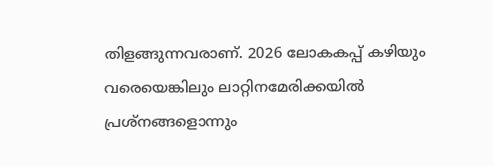തിളങ്ങുന്നവരാണ്. 2026 ലോകകപ്പ് കഴിയും വരെയെങ്കിലും ലാറ്റിനമേരിക്കയില്‍ പ്രശ്‌നങ്ങളൊന്നും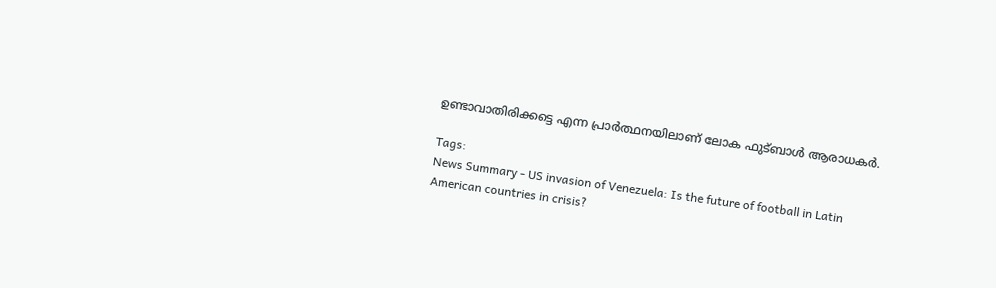ഉണ്ടാവാതിരിക്കട്ടെ എന്ന പ്രാര്‍ത്ഥനയിലാണ് ലോക ഫുട്‌ബാള്‍ ആരാധകര്‍.

Tags:
News Summary - US invasion of Venezuela: Is the future of football in Latin American countries in crisis?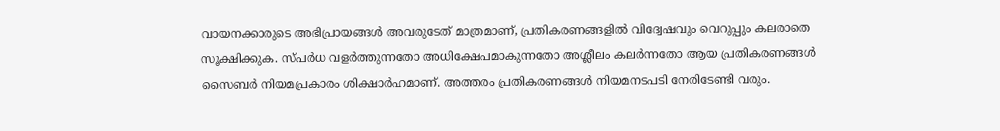വായനക്കാരുടെ അഭിപ്രായങ്ങള്‍ അവരുടേത് മാത്രമാണ്, പ്രതികരണങ്ങളിൽ വിദ്വേഷവും വെറുപ്പും കലരാതെ സൂക്ഷിക്കുക. സ്പർധ വളർത്തുന്നതോ അധിക്ഷേപമാകുന്നതോ അശ്ലീലം കലർന്നതോ ആയ പ്രതികരണങ്ങൾ സൈബർ നിയമപ്രകാരം ശിക്ഷാർഹമാണ്. അത്തരം പ്രതികരണങ്ങൾ നിയമനടപടി നേരിടേണ്ടി വരും.